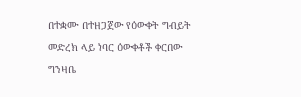በተቋሙ በተዘጋጀው የዕውቀት ግብይት መድረክ ላይ ነባር ዕውቀቶች ቀርበው ግንዛቤ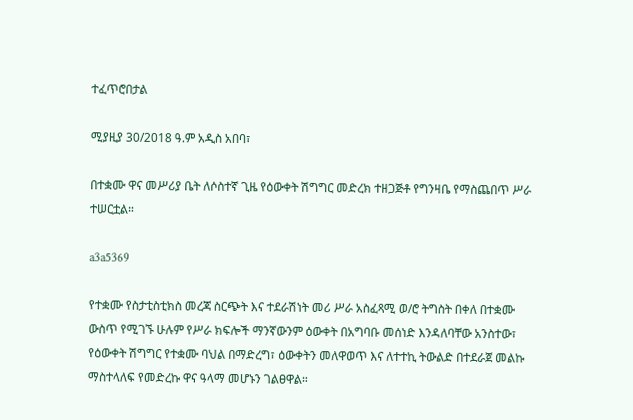ተፈጥሮበታል

ሚያዚያ 30/2018 ዓ.ም አዲስ አበባ፣

በተቋሙ ዋና መሥሪያ ቤት ለሶስተኛ ጊዜ የዕውቀት ሽግግር መድረክ ተዘጋጅቶ የግንዛቤ የማስጨበጥ ሥራ ተሠርቷል።

a3a5369

የተቋሙ የስታቲስቲክስ መረጃ ስርጭት እና ተደራሽነት መሪ ሥራ አስፈጻሚ ወ/ሮ ትግስት በቀለ በተቋሙ ውስጥ የሚገኙ ሁሉም የሥራ ክፍሎች ማንኛውንም ዕውቀት በአግባቡ መሰነድ እንዳለባቸው አንስተው፣ የዕውቀት ሽግግር የተቋሙ ባህል በማድረግ፣ ዕውቀትን መለዋወጥ እና ለተተኪ ትውልድ በተደራጀ መልኩ ማስተላለፍ የመድረኩ ዋና ዓላማ መሆኑን ገልፀዋል።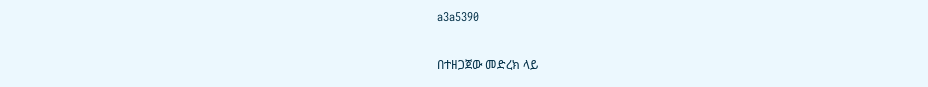a3a5390

በተዘጋጀው መድረክ ላይ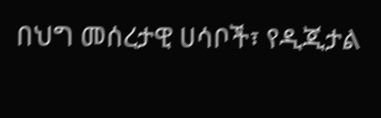በህግ መሰረታዊ ሀሳቦች፣ የዲጂታል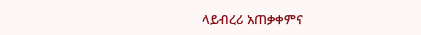ላይብረሪ አጠቃቀምና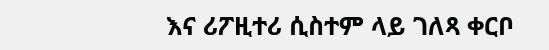እና ሪፖዚተሪ ሲስተም ላይ ገለጻ ቀርቦ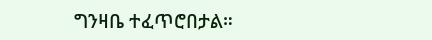ግንዛቤ ተፈጥሮበታል።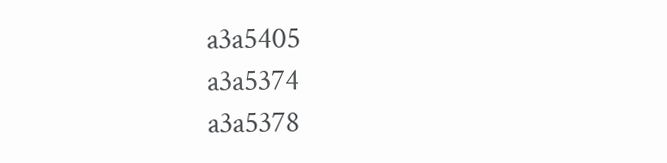a3a5405
a3a5374
a3a5378